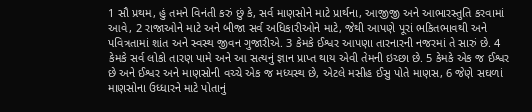1 સૌ પ્રથમ, હું તમને વિનંતી કરું છું કે, સર્વ માણસોને માટે પ્રાર્થના, આજીજી અને આભારસ્તુતિ કરવામાં આવે, 2 રાજાઓને માટે અને બીજા સર્વ અધિકારીઓને માટે, જેથી આપણે પૂરાં ભકિતભાવથી અને પવિત્રતામાં શાંત અને સ્વસ્થ જીવન ગુજારીએ. 3 કેમકે ઈશ્વર આપણા તારનારની નજરમાં તે સારું છે. 4 કેમકે સર્વ લોકો તારણ પામે અને આ સત્યનું જ્ઞાન પ્રાપ્ત થાય એવી તેમની ઇચ્છા છે. 5 કેમકે એક જ ઈશ્વર છે અને ઈશ્વર અને માણસોની વચ્ચે એક જ મધ્યસ્થ છે, એટલે મસીહ ઈસુ પોતે માણસ, 6 જેણે સઘળાં માણસોના ઉધ્ધારને માટે પોતાનું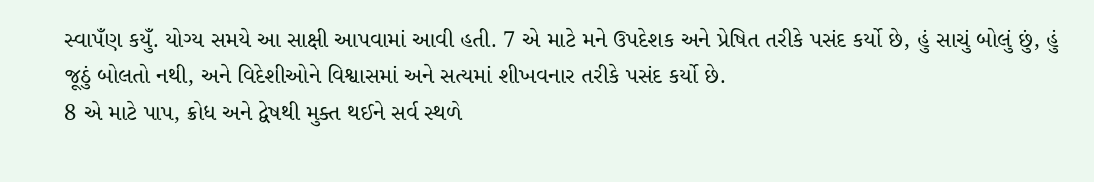સ્વાપઁણ કયુઁ. યોગ્ય સમયે આ સાક્ષી આપવામાં આવી હતી. 7 એ માટે મને ઉપદેશક અને પ્રેષિત તરીકે પસંદ કર્યો છે, હું સાચું બોલું છું, હું જૂઠું બોલતો નથી, અને વિદેશીઓને વિશ્વાસમાં અને સત્યમાં શીખવનાર તરીકે પસંદ કર્યો છે.
8 એ માટે પાપ, ક્રોધ અને દ્વેષથી મુક્ત થઈને સર્વ સ્થળે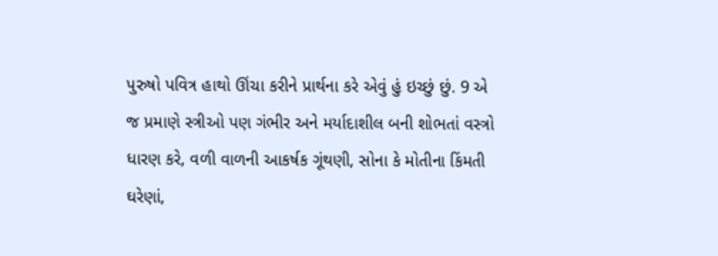પુરુષો પવિત્ર હાથો ઊંચા કરીને પ્રાર્થના કરે એવું હું ઇચ્છું છું. 9 એ જ પ્રમાણે સ્ત્રીઓ પણ ગંભીર અને મર્યાદાશીલ બની શોભતાં વસ્ત્રો ધારણ કરે, વળી વાળની આકર્ષક ગૂંથણી, સોના કે મોતીના કિંમતી ઘરેણાં,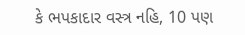કે ભપકાદાર વસ્ત્ર નહિ, 10 પણ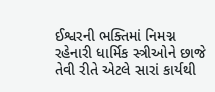ઈશ્વરની ભક્તિમાં નિમગ્ન રહેનારી ધાર્મિક સ્ત્રીઓને છાજે તેવી રીતે એટલે સારાં કાર્યથી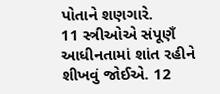પોતાને શણગારે.
11 સ્ત્રીઓએ સંપૂણઁ આધીનતામાં શાંત રહીને શીખવું જોઈએ. 12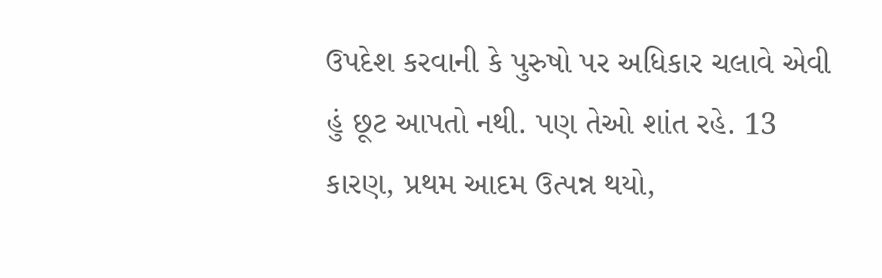ઉપદેશ કરવાની કે પુરુષો પર અધિકાર ચલાવે એવી હું છૂટ આપતો નથી. પણ તેઓ શાંત રહે. 13 કારણ, પ્રથમ આદમ ઉત્પન્ન થયો,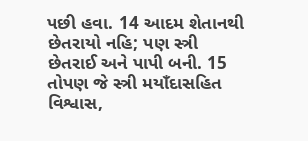પછી હવા. 14 આદમ શેતાનથી છેતરાયો નહિ; પણ સ્ત્રી છેતરાઈ અને પાપી બની. 15 તોપણ જે સ્ત્રી મયાઁદાસહિત વિશ્વાસ,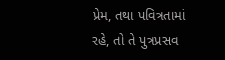પ્રેમ, તથા પવિત્રતામાં રહે, તો તે પુત્રપ્રસવ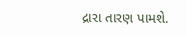દ્રારા તારણ પામશે.